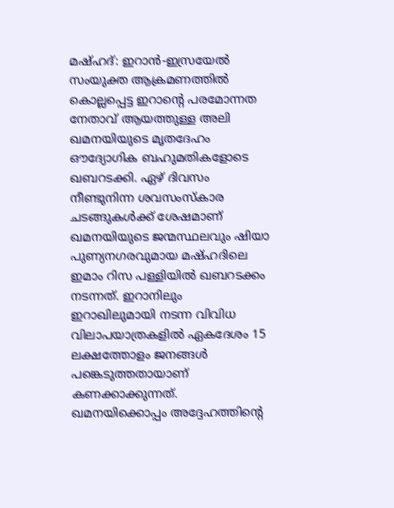മഷ്ഹദ്: ഇറാൻ-ഇസ്രയേൽ സംയുക്ത ആക്രമണത്തിൽ കൊല്ലപ്പെട്ട ഇറാന്റെ പരമോന്നത നേതാവ് ആയത്തുള്ള അലി ഖമനയിയുടെ മൃതദേഹം ഔദ്യോഗിക ബഹുമതികളോടെ ഖബറടക്കി. ഏഴ് ദിവസം നീണ്ടുനിന്ന ശവസംസ്കാര ചടങ്ങുകൾക്ക് ശേഷമാണ് ഖമനയിയുടെ ജന്മസ്ഥലവും ഷിയാ പുണ്യനഗരവുമായ മഷ്ഹദിലെ ഇമാം റിസ പള്ളിയിൽ ഖബറടക്കം നടന്നത്. ഇറാനിലും ഇറാഖിലുമായി നടന്ന വിവിധ വിലാപയാത്രകളിൽ ഏകദേശം 15 ലക്ഷത്തോളം ജനങ്ങൾ പങ്കെടുത്തതായാണ് കണക്കാക്കുന്നത്. ഖമനയിക്കൊപ്പം അദ്ദേഹത്തിന്റെ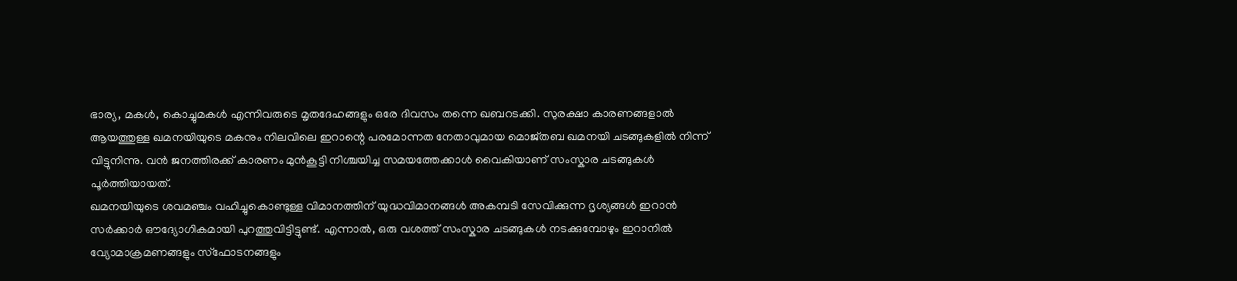ഭാര്യ, മകൾ, കൊച്ചുമകൾ എന്നിവരുടെ മൃതദേഹങ്ങളും ഒരേ ദിവസം തന്നെ ഖബറടക്കി. സുരക്ഷാ കാരണങ്ങളാൽ ആയത്തുള്ള ഖമനയിയുടെ മകനും നിലവിലെ ഇറാന്റെ പരമോന്നത നേതാവുമായ മൊജ്തബ ഖമനയി ചടങ്ങുകളിൽ നിന്ന് വിട്ടുനിന്നു. വൻ ജനത്തിരക്ക് കാരണം മുൻകൂട്ടി നിശ്ചയിച്ച സമയത്തേക്കാൾ വൈകിയാണ് സംസ്കാര ചടങ്ങുകൾ പൂർത്തിയായത്.
ഖമനയിയുടെ ശവമഞ്ചം വഹിച്ചുകൊണ്ടുള്ള വിമാനത്തിന് യുദ്ധവിമാനങ്ങൾ അകമ്പടി സേവിക്കുന്ന ദൃശ്യങ്ങൾ ഇറാൻ സർക്കാർ ഔദ്യോഗികമായി പുറത്തുവിട്ടിട്ടുണ്ട്. എന്നാൽ, ഒരു വശത്ത് സംസ്കാര ചടങ്ങുകൾ നടക്കുമ്പോഴും ഇറാനിൽ വ്യോമാക്രമണങ്ങളും സ്ഫോടനങ്ങളും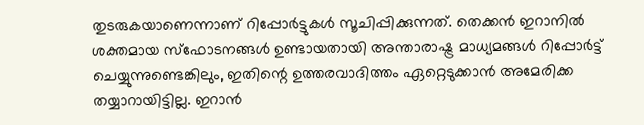തുടരുകയാണെന്നാണ് റിപ്പോർട്ടുകൾ സൂചിപ്പിക്കുന്നത്. തെക്കൻ ഇറാനിൽ ശക്തമായ സ്ഫോടനങ്ങൾ ഉണ്ടായതായി അന്താരാഷ്ട്ര മാധ്യമങ്ങൾ റിപ്പോർട്ട് ചെയ്യുന്നുണ്ടെങ്കിലും, ഇതിന്റെ ഉത്തരവാദിത്തം ഏറ്റെടുക്കാൻ അമേരിക്ക തയ്യാറായിട്ടില്ല. ഇറാൻ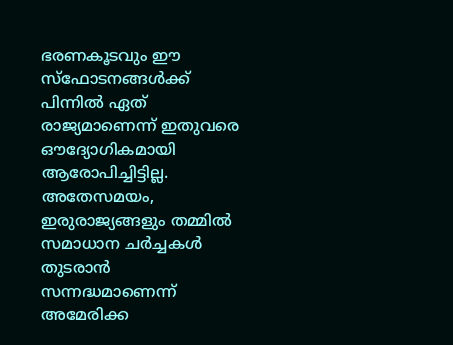ഭരണകൂടവും ഈ സ്ഫോടനങ്ങൾക്ക് പിന്നിൽ ഏത് രാജ്യമാണെന്ന് ഇതുവരെ ഔദ്യോഗികമായി ആരോപിച്ചിട്ടില്ല. അതേസമയം, ഇരുരാജ്യങ്ങളും തമ്മിൽ സമാധാന ചർച്ചകൾ തുടരാൻ സന്നദ്ധമാണെന്ന് അമേരിക്ക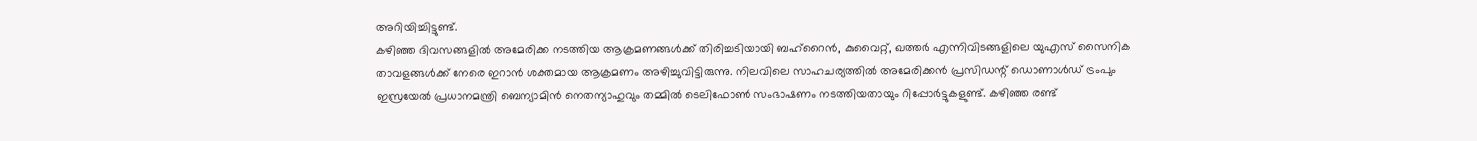അറിയിച്ചിട്ടുണ്ട്.
കഴിഞ്ഞ ദിവസങ്ങളിൽ അമേരിക്ക നടത്തിയ ആക്രമണങ്ങൾക്ക് തിരിച്ചടിയായി ബഹ്റൈൻ, കുവൈറ്റ്, ഖത്തർ എന്നിവിടങ്ങളിലെ യുഎസ് സൈനിക താവളങ്ങൾക്ക് നേരെ ഇറാൻ ശക്തമായ ആക്രമണം അഴിച്ചുവിട്ടിരുന്നു. നിലവിലെ സാഹചര്യത്തിൽ അമേരിക്കൻ പ്രസിഡന്റ് ഡൊണാൾഡ് ട്രംപും ഇസ്രയേൽ പ്രധാനമന്ത്രി ബെന്യാമിൻ നെതന്യാഹുവും തമ്മിൽ ടെലിഫോൺ സംഭാഷണം നടത്തിയതായും റിപ്പോർട്ടുകളുണ്ട്. കഴിഞ്ഞ രണ്ട്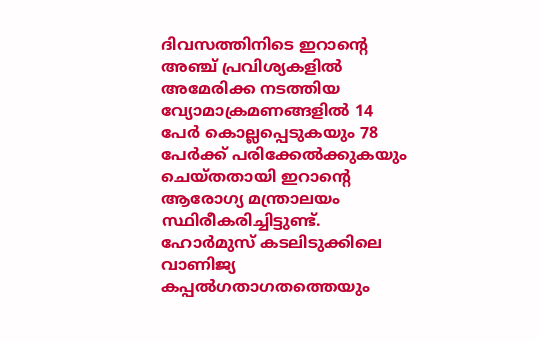ദിവസത്തിനിടെ ഇറാന്റെ അഞ്ച് പ്രവിശ്യകളിൽ അമേരിക്ക നടത്തിയ വ്യോമാക്രമണങ്ങളിൽ 14 പേർ കൊല്ലപ്പെടുകയും 78 പേർക്ക് പരിക്കേൽക്കുകയും ചെയ്തതായി ഇറാന്റെ ആരോഗ്യ മന്ത്രാലയം സ്ഥിരീകരിച്ചിട്ടുണ്ട്.
ഹോർമുസ് കടലിടുക്കിലെ വാണിജ്യ കപ്പൽഗതാഗതത്തെയും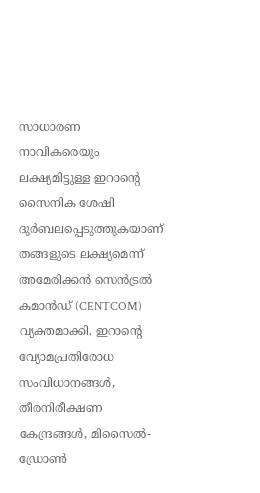സാധാരണ നാവികരെയും ലക്ഷ്യമിട്ടുള്ള ഇറാന്റെ സൈനിക ശേഷി ദുർബലപ്പെടുത്തുകയാണ് തങ്ങളുടെ ലക്ഷ്യമെന്ന് അമേരിക്കൻ സെൻട്രൽ കമാൻഡ് (CENTCOM) വ്യക്തമാക്കി. ഇറാന്റെ വ്യോമപ്രതിരോധ സംവിധാനങ്ങൾ, തീരനിരീക്ഷണ കേന്ദ്രങ്ങൾ, മിസൈൽ-ഡ്രോൺ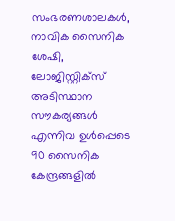സംഭരണശാലകൾ, നാവിക സൈനിക ശേഷി, ലോജിസ്റ്റിക്സ് അടിസ്ഥാന സൗകര്യങ്ങൾ എന്നിവ ഉൾപ്പെടെ 90 സൈനിക കേന്ദ്രങ്ങളിൽ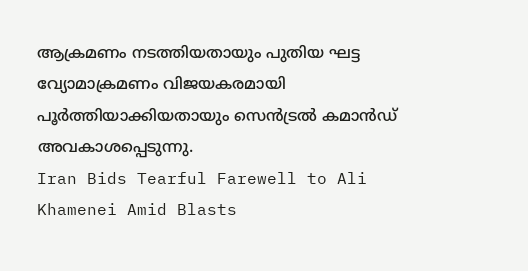ആക്രമണം നടത്തിയതായും പുതിയ ഘട്ട വ്യോമാക്രമണം വിജയകരമായി പൂർത്തിയാക്കിയതായും സെൻട്രൽ കമാൻഡ് അവകാശപ്പെടുന്നു.
Iran Bids Tearful Farewell to Ali Khamenei Amid Blasts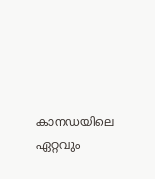കാനഡയിലെ ഏറ്റവും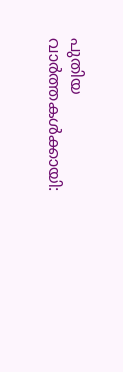പുതിയ വാർത്തകൾക്കായി: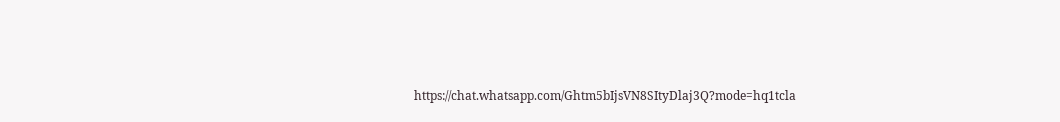https://chat.whatsapp.com/Ghtm5bIjsVN8SItyDlaj3Q?mode=hq1tcla